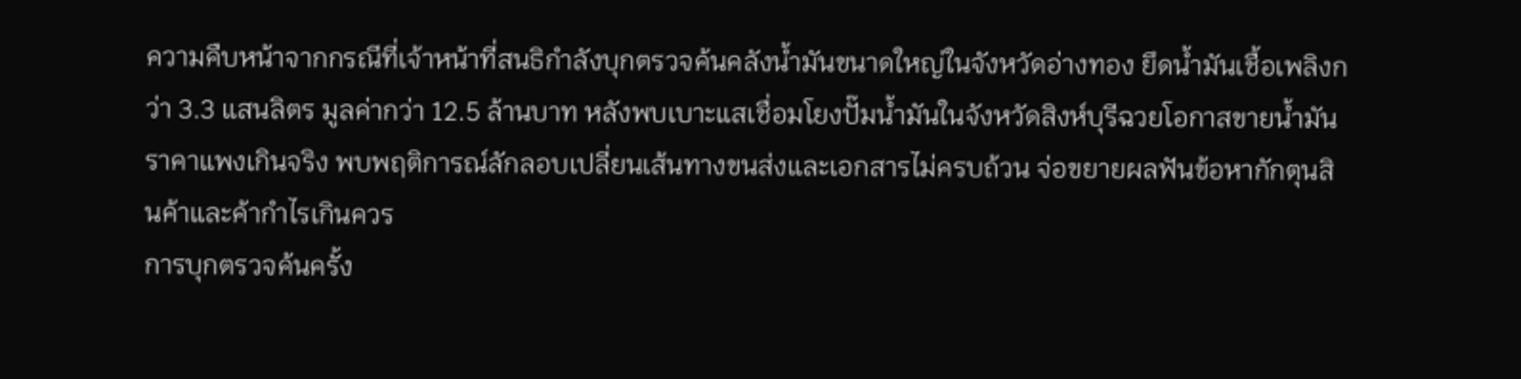ความคืบหน้าจากกรณีที่เจ้าหน้าที่สนธิกำลังบุกตรวจค้นคลังน้ำมันขนาดใหญ่ในจังหวัดอ่างทอง ยึดน้ำมันเชื้อเพลิงกว่า 3.3 แสนลิตร มูลค่ากว่า 12.5 ล้านบาท หลังพบเบาะแสเชื่อมโยงปั๊มน้ำมันในจังหวัดสิงห์บุรีฉวยโอกาสขายน้ำมันราคาแพงเกินจริง พบพฤติการณ์ลักลอบเปลี่ยนเส้นทางขนส่งและเอกสารไม่ครบถ้วน จ่อขยายผลฟันข้อหากักตุนสินค้าและค้ากำไรเกินควร
การบุกตรวจค้นครั้ง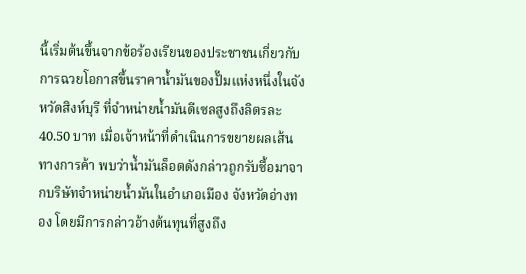นี้เริ่มต้นขึ้นจากข้อร้องเรียนของประชาชนเกี่ยวกับการฉวยโอกาสขึ้นราคาน้ำมันของปั๊มแห่งหนึ่งในจังหวัดสิงห์บุรี ที่จำหน่ายน้ำมันดีเซลสูงถึงลิตรละ 40.50 บาท เมื่อเจ้าหน้าที่ดำเนินการขยายผลเส้นทางการค้า พบว่าน้ำมันล็อตดังกล่าวถูกรับซื้อมาจากบริษัทจำหน่ายน้ำมันในอำเภอเมือง จังหวัดอ่างทอง โดยมีการกล่าวอ้างต้นทุนที่สูงถึง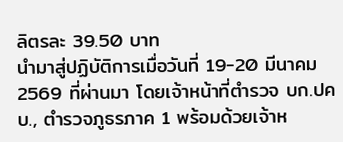ลิตรละ 39.50 บาท
นำมาสู่ปฏิบัติการเมื่อวันที่ 19-20 มีนาคม 2569 ที่ผ่านมา โดยเจ้าหน้าที่ตำรวจ บก.ปคบ., ตำรวจภูธรภาค 1 พร้อมด้วยเจ้าห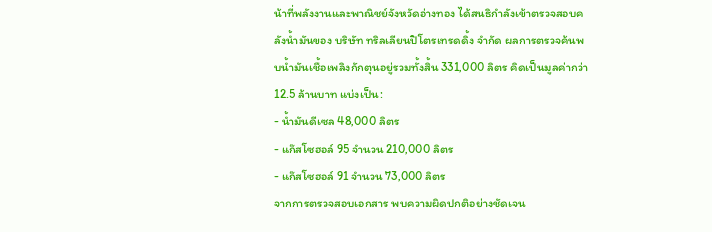น้าที่พลังงานและพาณิชย์จังหวัดอ่างทอง ได้สนธิกำลังเข้าตรวจสอบคลังน้ำมันของ บริษัท ทริลเลียนปิโตรเทรดดิ้ง จำกัด ผลการตรวจค้นพบน้ำมันเชื้อเพลิงกักตุนอยู่รวมทั้งสิ้น 331,000 ลิตร คิดเป็นมูลค่ากว่า 12.5 ล้านบาท แบ่งเป็น:
- น้ำมันดีเซล 48,000 ลิตร
- แก๊สโซฮอล์ 95 จำนวน 210,000 ลิตร
- แก๊สโซฮอล์ 91 จำนวน 73,000 ลิตร
จากการตรวจสอบเอกสาร พบความผิดปกติอย่างชัดเจน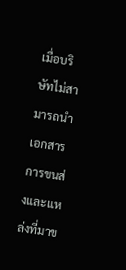เมื่อบริษัทไม่สามารถนำเอกสารการขนส่งและแหล่งที่มาข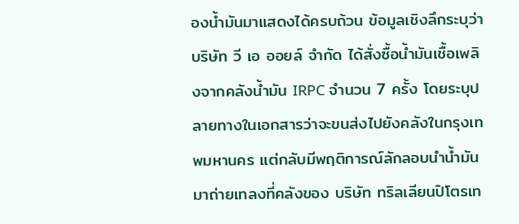องน้ำมันมาแสดงได้ครบถ้วน ข้อมูลเชิงลึกระบุว่า บริษัท วี เอ ออยล์ จำกัด ได้สั่งซื้อน้ำมันเชื้อเพลิงจากคลังน้ำมัน IRPC จำนวน 7 ครั้ง โดยระบุปลายทางในเอกสารว่าจะขนส่งไปยังคลังในกรุงเทพมหานคร แต่กลับมีพฤติการณ์ลักลอบนำน้ำมันมาถ่ายเทลงที่คลังของ บริษัท ทริลเลียนปิโตรเท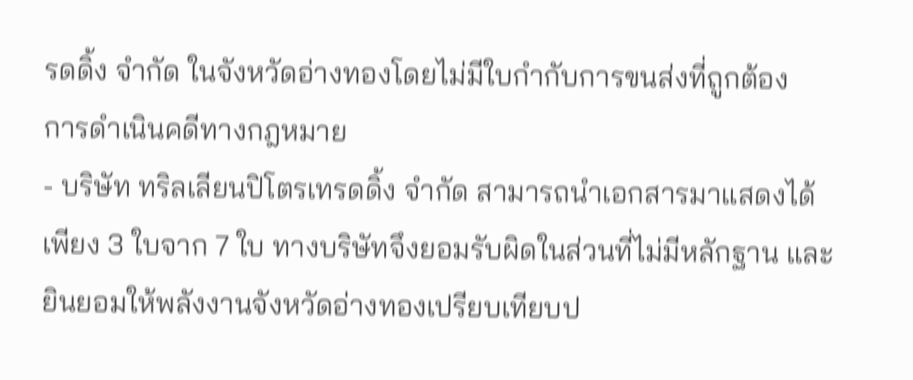รดดิ้ง จำกัด ในจังหวัดอ่างทองโดยไม่มีใบกำกับการขนส่งที่ถูกต้อง
การดำเนินคดีทางกฎหมาย
- บริษัท ทริลเลียนปิโตรเทรดดิ้ง จำกัด สามารถนำเอกสารมาแสดงได้เพียง 3 ใบจาก 7 ใบ ทางบริษัทจึงยอมรับผิดในส่วนที่ไม่มีหลักฐาน และยินยอมให้พลังงานจังหวัดอ่างทองเปรียบเทียบป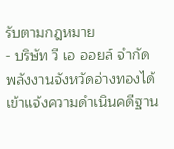รับตามกฎหมาย
- บริษัท วี เอ ออยล์ จำกัด พลังงานจังหวัดอ่างทองได้เข้าแจ้งความดำเนินคดีฐาน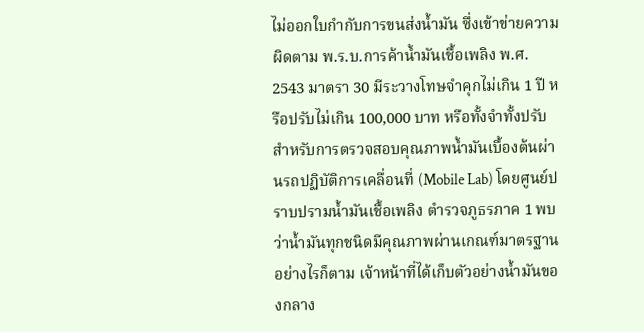ไม่ออกใบกำกับการขนส่งน้ำมัน ซึ่งเข้าข่ายความผิดตาม พ.ร.บ.การค้าน้ำมันเชื้อเพลิง พ.ศ. 2543 มาตรา 30 มีระวางโทษจำคุกไม่เกิน 1 ปี หรือปรับไม่เกิน 100,000 บาท หรือทั้งจำทั้งปรับ
สำหรับการตรวจสอบคุณภาพน้ำมันเบื้องต้นผ่านรถปฏิบัติการเคลื่อนที่ (Mobile Lab) โดยศูนย์ปราบปรามน้ำมันเชื้อเพลิง ตำรวจภูธรภาค 1 พบว่าน้ำมันทุกชนิดมีคุณภาพผ่านเกณฑ์มาตรฐาน อย่างไรก็ตาม เจ้าหน้าที่ได้เก็บตัวอย่างน้ำมันของกลาง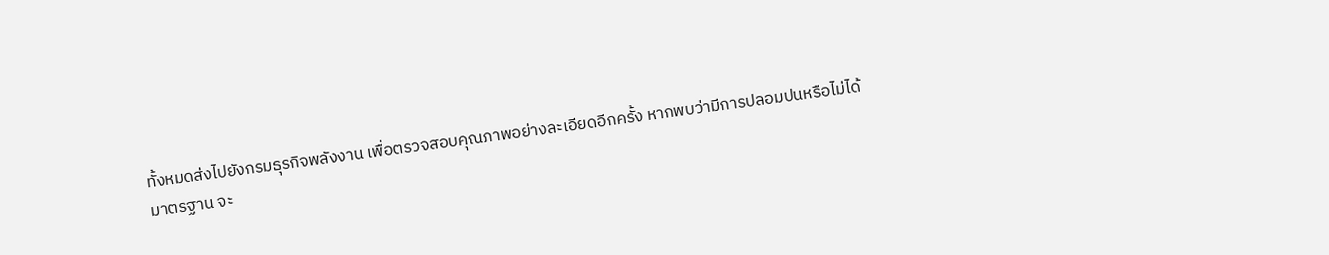ทั้งหมดส่งไปยังกรมธุรกิจพลังงาน เพื่อตรวจสอบคุณภาพอย่างละเอียดอีกครั้ง หากพบว่ามีการปลอมปนหรือไม่ได้มาตรฐาน จะ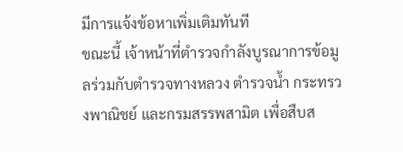มีการแจ้งข้อหาเพิ่มเติมทันที
ขณะนี้ เจ้าหน้าที่ตำรวจกำลังบูรณาการข้อมูลร่วมกับตำรวจทางหลวง ตำรวจน้ำ กระทรวงพาณิชย์ และกรมสรรพสามิต เพื่อสืบส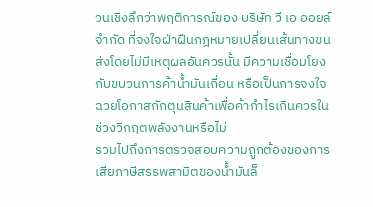วนเชิงลึกว่าพฤติการณ์ของ บริษัท วี เอ ออยล์ จำกัด ที่จงใจฝ่าฝืนกฎหมายเปลี่ยนเส้นทางขนส่งโดยไม่มีเหตุผลอันควรนั้น มีความเชื่อมโยงกับขบวนการค้าน้ำมันเถื่อน หรือเป็นการจงใจฉวยโอกาสกักตุนสินค้าเพื่อค้ากำไรเกินควรในช่วงวิกฤตพลังงานหรือไม่
รวมไปถึงการตรวจสอบความถูกต้องของการเสียภาษีสรรพสามิตของน้ำมันล็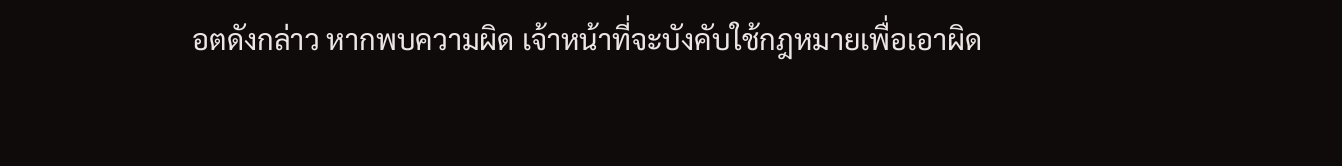อตดังกล่าว หากพบความผิด เจ้าหน้าที่จะบังคับใช้กฎหมายเพื่อเอาผิด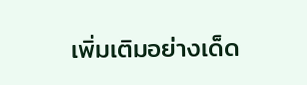เพิ่มเติมอย่างเด็ด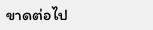ขาดต่อไป